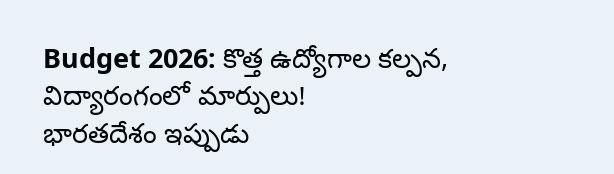Budget 2026: కొత్త ఉద్యోగాల కల్పన, విద్యారంగంలో మార్పులు!
భారతదేశం ఇప్పుడు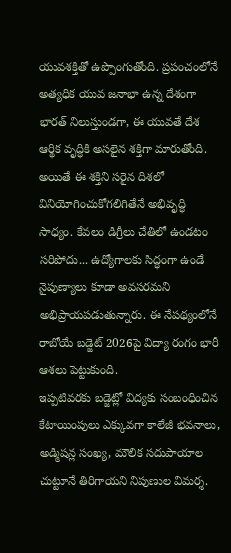యువశక్తితో ఉప్పొంగుతోంది. ప్రపంచంలోనే అత్యధిక యువ జనాభా ఉన్న దేశంగా భారత్ నిలుస్తుండగా, ఈ యువతే దేశ ఆర్థిక వృద్ధికి అసలైన శక్తిగా మారుతోంది. అయితే ఈ శక్తిని సరైన దిశలో వినియోగించుకోగలిగితేనే అభివృద్ధి సాధ్యం. కేవలం డిగ్రీలు చేతిలో ఉండటం సరిపోదు... ఉద్యోగాలకు సిద్ధంగా ఉండే నైపుణ్యాలు కూడా అవసరమని అభిప్రాయపడుతున్నారు. ఈ నేపథ్యంలోనే రాబోయే బడ్జెట్ 2026పై విద్యా రంగం భారీ ఆశలు పెట్టుకుంది.
ఇప్పటివరకు బడ్జెట్లో విద్యకు సంబంధించిన కేటాయింపులు ఎక్కువగా కాలేజీ భవనాలు, అడ్మిషన్ల సంఖ్య, మౌలిక సదుపాయాల చుట్టూనే తిరిగాయని నిపుణుల విమర్శ.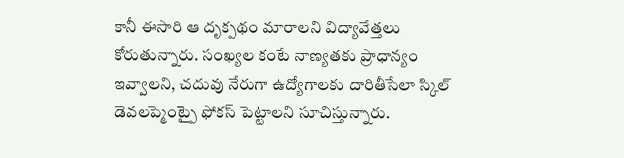కానీ ఈసారి ఆ దృక్పథం మారాలని విద్యావేత్తలు కోరుతున్నారు. సంఖ్యల కంటే నాణ్యతకు ప్రాధాన్యం ఇవ్వాలని, చదువు నేరుగా ఉద్యోగాలకు దారితీసేలా స్కిల్ డెవలప్మెంట్పై ఫోకస్ పెట్టాలని సూచిస్తున్నారు.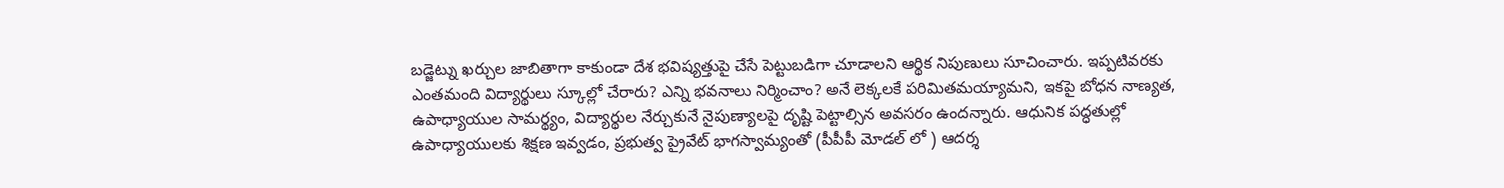బడ్జెట్ను ఖర్చుల జాబితాగా కాకుండా దేశ భవిష్యత్తుపై చేసే పెట్టుబడిగా చూడాలని ఆర్థిక నిపుణులు సూచించారు. ఇప్పటివరకు ఎంతమంది విద్యార్థులు స్కూల్లో చేరారు? ఎన్ని భవనాలు నిర్మించాం? అనే లెక్కలకే పరిమితమయ్యామని, ఇకపై బోధన నాణ్యత, ఉపాధ్యాయుల సామర్థ్యం, విద్యార్థుల నేర్చుకునే నైపుణ్యాలపై దృష్టి పెట్టాల్సిన అవసరం ఉందన్నారు. ఆధునిక పద్ధతుల్లో ఉపాధ్యాయులకు శిక్షణ ఇవ్వడం, ప్రభుత్వ ప్రైవేట్ భాగస్వామ్యంతో (పీపీపీ మోడల్ లో ) ఆదర్శ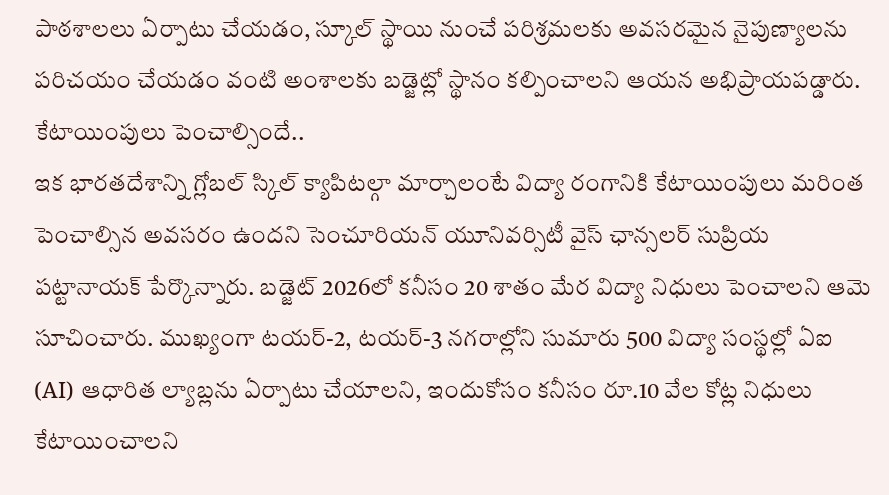పాఠశాలలు ఏర్పాటు చేయడం, స్కూల్ స్థాయి నుంచే పరిశ్రమలకు అవసరమైన నైపుణ్యాలను పరిచయం చేయడం వంటి అంశాలకు బడ్జెట్లో స్థానం కల్పించాలని ఆయన అభిప్రాయపడ్డారు.
కేటాయింపులు పెంచాల్సిందే..
ఇక భారతదేశాన్ని గ్లోబల్ స్కిల్ క్యాపిటల్గా మార్చాలంటే విద్యా రంగానికి కేటాయింపులు మరింత పెంచాల్సిన అవసరం ఉందని సెంచూరియన్ యూనివర్సిటీ వైస్ ఛాన్సలర్ సుప్రియ పట్టానాయక్ పేర్కొన్నారు. బడ్జెట్ 2026లో కనీసం 20 శాతం మేర విద్యా నిధులు పెంచాలని ఆమె సూచించారు. ముఖ్యంగా టయర్-2, టయర్-3 నగరాల్లోని సుమారు 500 విద్యా సంస్థల్లో ఏఐ (AI) ఆధారిత ల్యాబ్లను ఏర్పాటు చేయాలని, ఇందుకోసం కనీసం రూ.10 వేల కోట్ల నిధులు కేటాయించాలని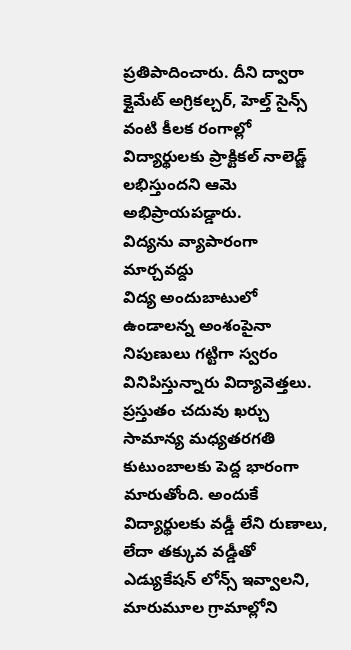ప్రతిపాదించారు. దీని ద్వారా క్లైమేట్ అగ్రికల్చర్, హెల్త్ సైన్స్ వంటి కీలక రంగాల్లో విద్యార్థులకు ప్రాక్టికల్ నాలెడ్జ్ లభిస్తుందని ఆమె అభిప్రాయపడ్డారు.
విద్యను వ్యాపారంగా మార్చవద్దు
విద్య అందుబాటులో ఉండాలన్న అంశంపైనా నిపుణులు గట్టిగా స్వరం వినిపిస్తున్నారు విద్యావెత్తలు. ప్రస్తుతం చదువు ఖర్చు సామాన్య మధ్యతరగతి కుటుంబాలకు పెద్ద భారంగా మారుతోంది. అందుకే విద్యార్థులకు వడ్డీ లేని రుణాలు, లేదా తక్కువ వడ్డీతో ఎడ్యుకేషన్ లోన్స్ ఇవ్వాలని, మారుమూల గ్రామాల్లోని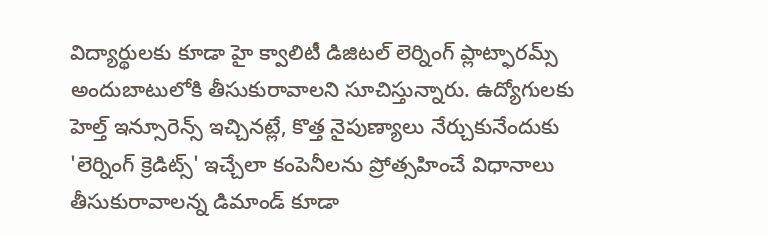విద్యార్థులకు కూడా హై క్వాలిటీ డిజిటల్ లెర్నింగ్ ప్లాట్ఫారమ్స్ అందుబాటులోకి తీసుకురావాలని సూచిస్తున్నారు. ఉద్యోగులకు హెల్త్ ఇన్సూరెన్స్ ఇచ్చినట్లే, కొత్త నైపుణ్యాలు నేర్చుకునేందుకు 'లెర్నింగ్ క్రెడిట్స్' ఇచ్చేలా కంపెనీలను ప్రోత్సహించే విధానాలు తీసుకురావాలన్న డిమాండ్ కూడా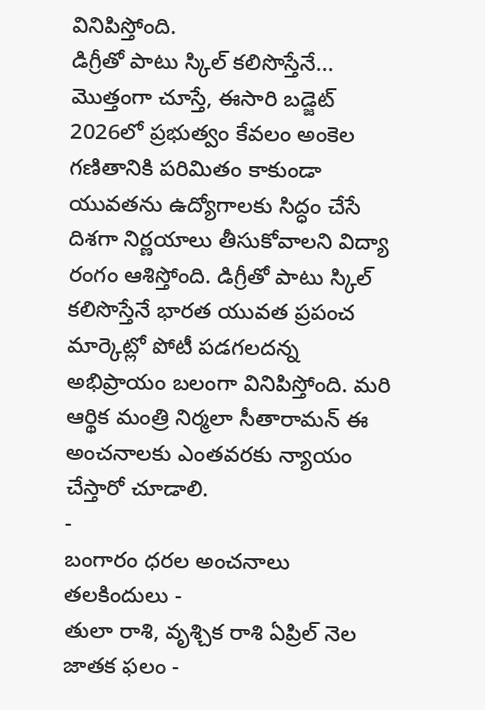వినిపిస్తోంది.
డిగ్రీతో పాటు స్కిల్ కలిసొస్తేనే...
మొత్తంగా చూస్తే, ఈసారి బడ్జెట్ 2026లో ప్రభుత్వం కేవలం అంకెల గణితానికి పరిమితం కాకుండా యువతను ఉద్యోగాలకు సిద్ధం చేసే దిశగా నిర్ణయాలు తీసుకోవాలని విద్యా రంగం ఆశిస్తోంది. డిగ్రీతో పాటు స్కిల్ కలిసొస్తేనే భారత యువత ప్రపంచ మార్కెట్లో పోటీ పడగలదన్న అభిప్రాయం బలంగా వినిపిస్తోంది. మరి ఆర్థిక మంత్రి నిర్మలా సీతారామన్ ఈ అంచనాలకు ఎంతవరకు న్యాయం చేస్తారో చూడాలి.
-
బంగారం ధరల అంచనాలు తలకిందులు -
తులా రాశి, వృశ్చిక రాశి ఏప్రిల్ నెల జాతక ఫలం -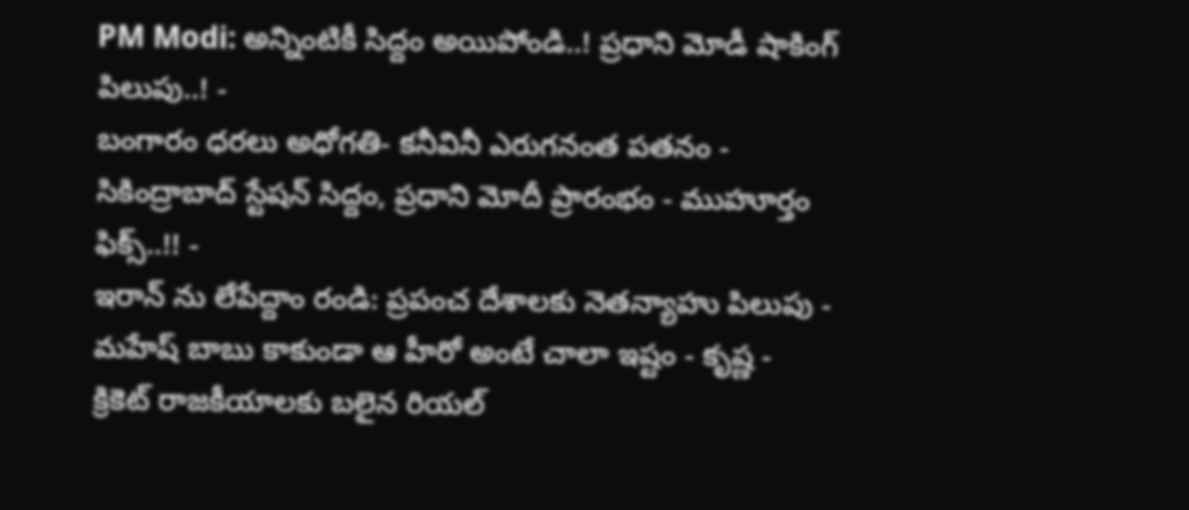PM Modi: అన్నింటికీ సిద్దం అయిపోండి..! ప్రధాని మోడీ షాకింగ్ పిలుపు..! -
బంగారం ధరలు అధోగతి- కనీవినీ ఎరుగనంత పతనం -
సికింద్రాబాద్ స్టేషన్ సిద్దం, ప్రధాని మోదీ ప్రారంభం - ముహూర్తం ఫిక్స్..!! -
ఇరాన్ ను లేపేద్దాం రండి: ప్రపంచ దేశాలకు నెతన్యాహు పిలుపు -
మహేష్ బాబు కాకుండా ఆ హీరో అంటే చాలా ఇష్టం - కృష్ణ -
క్రికెట్ రాజకీయాలకు బలైన రియల్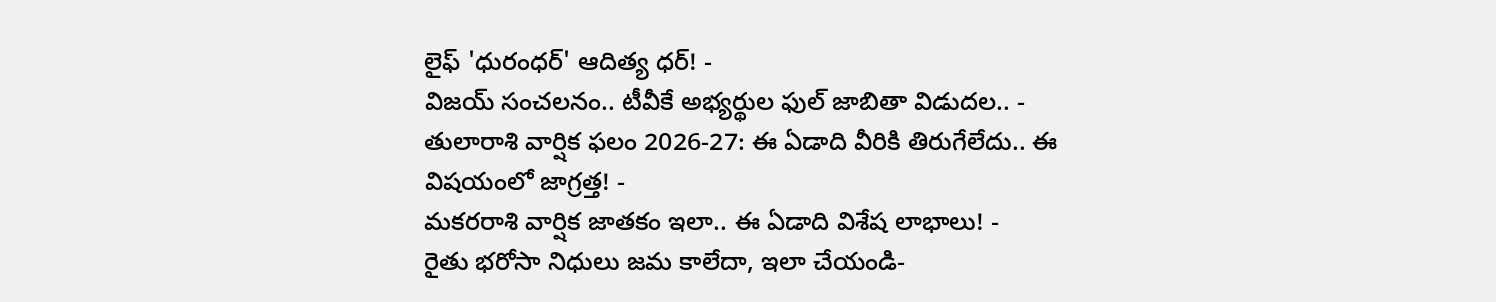లైఫ్ 'ధురంధర్' ఆదిత్య ధర్! -
విజయ్ సంచలనం.. టీవీకే అభ్యర్థుల ఫుల్ జాబితా విడుదల.. -
తులారాశి వార్షిక ఫలం 2026-27: ఈ ఏడాది వీరికి తిరుగేలేదు.. ఈ విషయంలో జాగ్రత్త! -
మకరరాశి వార్షిక జాతకం ఇలా.. ఈ ఏడాది విశేష లాభాలు! -
రైతు భరోసా నిధులు జమ కాలేదా, ఇలా చేయండి-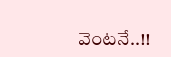వెంటనే..!!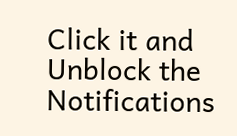Click it and Unblock the Notifications